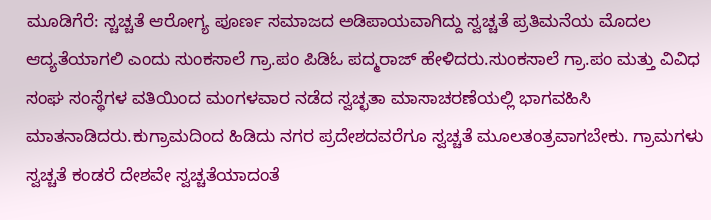ಮೂಡಿಗೆರೆ: ಸ್ಚಚ್ಚತೆ ಆರೋಗ್ಯ ಪೂರ್ಣ ಸಮಾಜದ ಅಡಿಪಾಯವಾಗಿದ್ದು ಸ್ವಚ್ಚತೆ ಪ್ರತಿಮನೆಯ ಮೊದಲ ಆದ್ಯತೆಯಾಗಲಿ ಎಂದು ಸುಂಕಸಾಲೆ ಗ್ರಾ.ಪಂ ಪಿಡಿಓ ಪದ್ಮರಾಜ್ ಹೇಳಿದರು.ಸುಂಕಸಾಲೆ ಗ್ರಾ.ಪಂ ಮತ್ತು ವಿವಿಧ ಸಂಘ ಸಂಸ್ಥೆಗಳ ವತಿಯಿಂದ ಮಂಗಳವಾರ ನಡೆದ ಸ್ವಚ್ಛತಾ ಮಾಸಾಚರಣೆಯಲ್ಲಿ ಭಾಗವಹಿಸಿ ಮಾತನಾಡಿದರು.ಕುಗ್ರಾಮದಿಂದ ಹಿಡಿದು ನಗರ ಪ್ರದೇಶದವರೆಗೂ ಸ್ವಚ್ಚತೆ ಮೂಲತಂತ್ರವಾಗಬೇಕು. ಗ್ರಾಮಗಳು ಸ್ವಚ್ಚತೆ ಕಂಡರೆ ದೇಶವೇ ಸ್ವಚ್ಚತೆಯಾದಂತೆ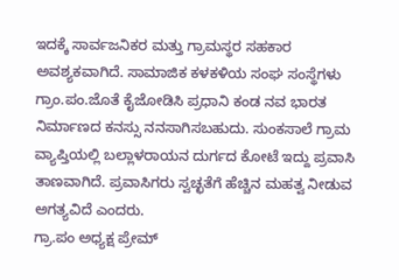ಇದಕ್ಕೆ ಸಾರ್ವಜನಿಕರ ಮತ್ತು ಗ್ರಾಮಸ್ಥರ ಸಹಕಾರ ಅವಶ್ಯಕವಾಗಿದೆ. ಸಾಮಾಜಿಕ ಕಳಕಳಿಯ ಸಂಘ ಸಂಸ್ಥೆಗಳು ಗ್ರಾಂ.ಪಂ.ಜೊತೆ ಕೈಜೋಡಿಸಿ ಪ್ರಧಾನಿ ಕಂಡ ನವ ಭಾರತ ನಿರ್ಮಾಣದ ಕನಸ್ಸು ನನಸಾಗಿಸಬಹುದು. ಸುಂಕಸಾಲೆ ಗ್ರಾಮ ವ್ಯಾಪ್ತಿಯಲ್ಲಿ ಬಲ್ಲಾಳರಾಯನ ದುರ್ಗದ ಕೋಟೆ ಇದ್ದು ಪ್ರವಾಸಿ ತಾಣವಾಗಿದೆ. ಪ್ರವಾಸಿಗರು ಸ್ವಚ್ಛತೆಗೆ ಹೆಚ್ಚಿನ ಮಹತ್ವ ನೀಡುವ ಅಗತ್ಯವಿದೆ ಎಂದರು.
ಗ್ರಾ.ಪಂ ಅಧ್ಯಕ್ಷ ಪ್ರೇಮ್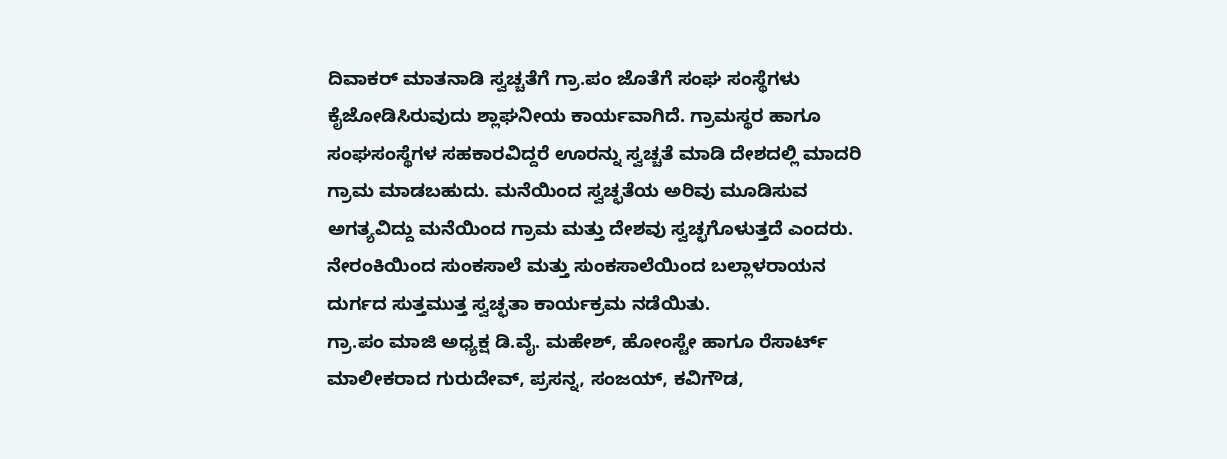ದಿವಾಕರ್ ಮಾತನಾಡಿ ಸ್ವಚ್ಚತೆಗೆ ಗ್ರಾ.ಪಂ ಜೊತೆಗೆ ಸಂಘ ಸಂಸ್ಥೆಗಳು ಕೈಜೋಡಿಸಿರುವುದು ಶ್ಲಾಘನೀಯ ಕಾರ್ಯವಾಗಿದೆ. ಗ್ರಾಮಸ್ಥರ ಹಾಗೂ ಸಂಘಸಂಸ್ಥೆಗಳ ಸಹಕಾರವಿದ್ದರೆ ಊರನ್ನು ಸ್ವಚ್ಚತೆ ಮಾಡಿ ದೇಶದಲ್ಲಿ ಮಾದರಿ ಗ್ರಾಮ ಮಾಡಬಹುದು. ಮನೆಯಿಂದ ಸ್ವಚ್ಛತೆಯ ಅರಿವು ಮೂಡಿಸುವ ಅಗತ್ಯವಿದ್ದು ಮನೆಯಿಂದ ಗ್ರಾಮ ಮತ್ತು ದೇಶವು ಸ್ವಚ್ಛಗೊಳುತ್ತದೆ ಎಂದರು.
ನೇರಂಕಿಯಿಂದ ಸುಂಕಸಾಲೆ ಮತ್ತು ಸುಂಕಸಾಲೆಯಿಂದ ಬಲ್ಲಾಳರಾಯನ ದುರ್ಗದ ಸುತ್ತಮುತ್ತ ಸ್ವಚ್ಛತಾ ಕಾರ್ಯಕ್ರಮ ನಡೆಯಿತು.
ಗ್ರಾ.ಪಂ ಮಾಜಿ ಅಧ್ಯಕ್ಷ ಡಿ.ವೈ. ಮಹೇಶ್, ಹೋಂಸ್ಟೇ ಹಾಗೂ ರೆಸಾರ್ಟ್ ಮಾಲೀಕರಾದ ಗುರುದೇವ್, ಪ್ರಸನ್ನ, ಸಂಜಯ್, ಕವಿಗೌಡ,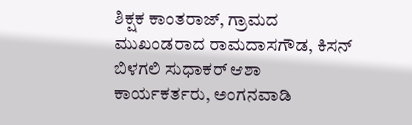ಶಿಕ್ಷಕ ಕಾಂತರಾಜ್, ಗ್ರಾಮದ ಮುಖಂಡರಾದ ರಾಮದಾಸಗೌಡ, ಕಿಸನ್ ಬಿಳಗಲಿ ಸುಧಾಕರ್ ಆಶಾ ಕಾರ್ಯಕರ್ತರು, ಅಂಗನವಾಡಿ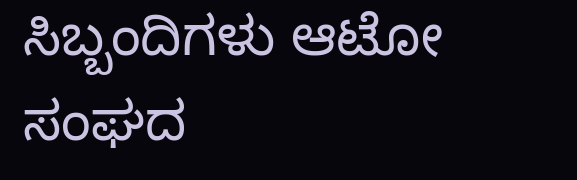ಸಿಬ್ಬಂದಿಗಳು ಆಟೋ ಸಂಘದ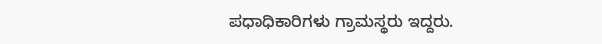ಪಧಾಧಿಕಾರಿಗಳು ಗ್ರಾಮಸ್ಥರು ಇದ್ದರು.